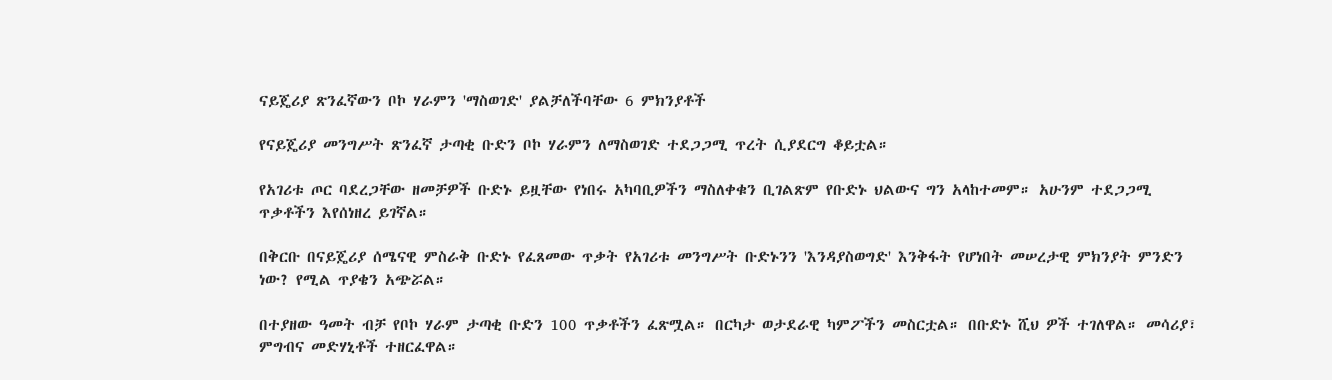ናይጄሪያ ጽንፈኛውን ቦኮ ሃራምን 'ማስወገድ' ያልቻለችባቸው 6 ምክንያቶች

የናይጄሪያ መንግሥት ጽንፈኛ ታጣቂ ቡድን ቦኮ ሃራምን ለማስወገድ ተደጋጋሚ ጥረት ሲያደርግ ቆይቷል።

የአገሪቱ ጦር ባደረጋቸው ዘመቻዎች ቡድኑ ይዟቸው የነበሩ አካባቢዎችን ማስለቀቁን ቢገልጽም የቡድኑ ህልውና ግን አላከተመም። አሁንም ተደጋጋሚ ጥቃቶችን እየሰነዘረ ይገኛል።

በቅርቡ በናይጄሪያ ሰሜናዊ ምስራቅ ቡድኑ የፈጸመው ጥቃት የአገሪቱ መንግሥት ቡድኑንን 'እንዳያስወግድ' እንቅፋት የሆነበት መሠረታዊ ምክንያት ምንድን ነው? የሚል ጥያቄን አጭሯል።

በተያዘው ዓመት ብቻ የቦኮ ሃራም ታጣቂ ቡድን 100 ጥቃቶችን ፈጽሟል። በርካታ ወታደራዊ ካምፖችን መስርቷል። በቡድኑ ሺህ ዎች ተገለዋል። መሳሪያ፣ ምግብና መድሃኒቶች ተዘርፈዋል።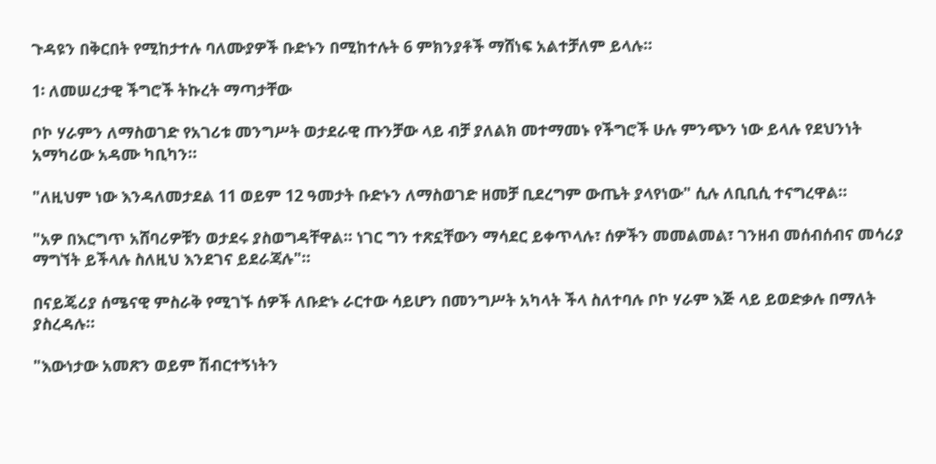ጉዳዩን በቅርበት የሚከታተሉ ባለሙያዎች ቡድኑን በሚከተሉት 6 ምክንያቶች ማሸነፍ አልተቻለም ይላሉ።

1፡ ለመሠረታዊ ችግሮች ትኩረት ማጣታቸው

ቦኮ ሃራምን ለማስወገድ የአገሪቱ መንግሥት ወታደራዊ ጡንቻው ላይ ብቻ ያለልክ መተማመኑ የችግሮች ሁሉ ምንጭን ነው ይላሉ የደህንነት አማካሪው አዳሙ ካቢካን።

"ለዚህም ነው እንዳለመታደል 11 ወይም 12 ዓመታት ቡድኑን ለማስወገድ ዘመቻ ቢደረግም ውጤት ያላየነው" ሲሉ ለቢቢሲ ተናግረዋል።

"አዎ በእርግጥ አሸባሪዎቹን ወታደሩ ያስወግዳቸዋል። ነገር ግን ተጽኗቸውን ማሳደር ይቀጥላሉ፣ ሰዎችን መመልመል፣ ገንዘብ መሰብሰብና መሳሪያ ማግኘት ይችላሉ ስለዚህ እንደገና ይደራጃሉ"።

በናይጄሪያ ሰሜናዊ ምስራቅ የሚገኙ ሰዎች ለቡድኑ ራርተው ሳይሆን በመንግሥት አካላት ችላ ስለተባሉ ቦኮ ሃራም እጅ ላይ ይወድቃሉ በማለት ያስረዳሉ።

"እውነታው አመጽን ወይም ሽብርተኝነትን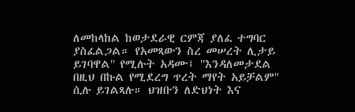ለመከላከል ከወታደራዊ ርምጃ ያለፈ ተግባር ያስፈልጋል። የአመጻውን ስረ መሠረት ሊታይ ይገባዋል" የሚሉት አዳሙ፤ "እንዳለመታደል በዚህ በኩል የሚደረግ ጥረት ማየት አይቻልም" ሲሉ ይገልጻሉ። ህዝቡን ለድህነት እና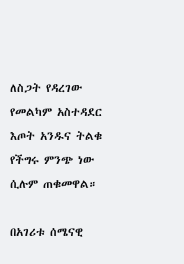ለስጋት የዳረገው የመልካም አስተዳደር እጦት አንዱና ትልቁ የችግሩ ምንጭ ነው ሲሉም ጠቁመዋል።

በአገሪቱ ሰሜናዊ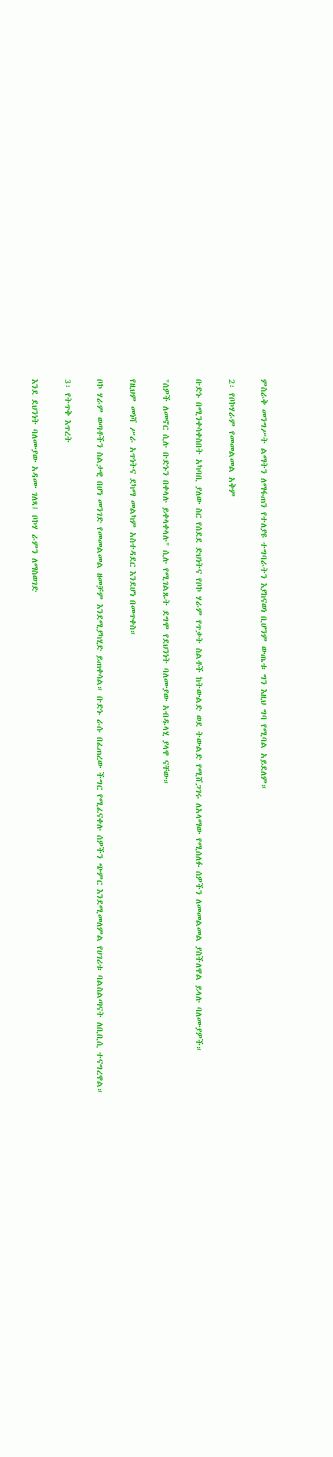ምስራቅ መንግሥት ልማትን ለማፋጠን የተለያዩ ተግባራትን እያከናወነ ቢሆንም ውጤቱ ግን እዚህ ግባ የሚባል አይደለም።

2፡ የቦኮሃራም የመመልመል አቅም

ቡድኑ በሚንቀሳቀስበት አካባቢ ያለው ስር የሰደደ ድህነትና የቦኮ ሃራም የጥቃት ስልቶች ከትውልድ ወደ ትውልድ የሚሸጋገሩ ለአላማው የሚሰለፉ ሰዎችን ለመመልመል ያስችለዋል ይላሉ ባለሙያዎች።

"ሰዎች ለመኖር ሲሉ ቡድኑን በቀላሉ ይቀላቀላሉ" ሲሉ የሚገልጹት ደግሞ የደህንነት ባለሙያው አብዱላሂ ያላዋ ናቸው።

የዚህም መነሻ ሥራ አጥነትና ደካማ መልካም አስተዳደር እንደሆነ በመጥቀስ።

ቦኮ ሃራም ወጣቶችን ስልታዊ በሆነ መንገድ የመመልመል ዘመቻም እንደሚያካሂድ ይጠቀሳል። ቡድኑ ራሱ በፈጠረው ችግር የሚፈናቀሉ ሰዎችን ጭምር እንደሚመለምል የሀገሪቱ ባልስልጣናት ለቢቢሲ ተናግረዋል።

3፡ የትጥቅ እጥረት

እንደ ደህንነት ባለሙያው አዳሙ ገለጻ፤ ቦኮሃ ራምን ለማስወገድ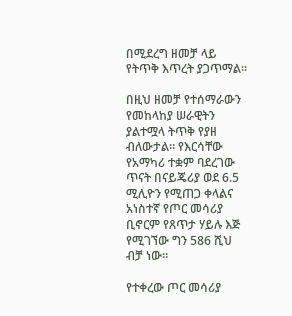በሚደረግ ዘመቻ ላይ የትጥቅ እጥረት ያጋጥማል።

በዚህ ዘመቻ የተሰማራውን የመከላከያ ሠራዊትን ያልተሟላ ትጥቅ የያዘ ብለውታል። የእርሳቸው የአማካሪ ተቋም ባደረገው ጥናት በናይጄሪያ ወደ 6.5 ሚሊዮን የሚጠጋ ቀላልና አነስተኛ የጦር መሳሪያ ቢኖርም የጸጥታ ሃይሉ እጅ የሚገኘው ግን 586 ሺህ ብቻ ነው።

የተቀረው ጦር መሳሪያ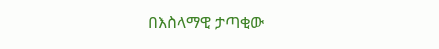በእስላማዊ ታጣቂው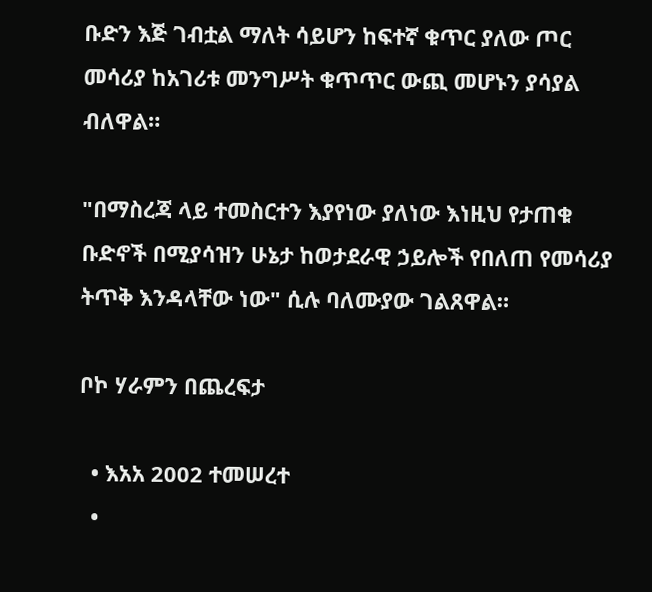ቡድን እጅ ገብቷል ማለት ሳይሆን ከፍተኛ ቁጥር ያለው ጦር መሳሪያ ከአገሪቱ መንግሥት ቁጥጥር ውጪ መሆኑን ያሳያል ብለዋል።

"በማስረጃ ላይ ተመስርተን እያየነው ያለነው እነዚህ የታጠቁ ቡድኖች በሚያሳዝን ሁኔታ ከወታደራዊ ኃይሎች የበለጠ የመሳሪያ ትጥቅ እንዳላቸው ነው" ሲሉ ባለሙያው ገልጸዋል።

ቦኮ ሃራምን በጨረፍታ

  • እአአ 2002 ተመሠረተ
  •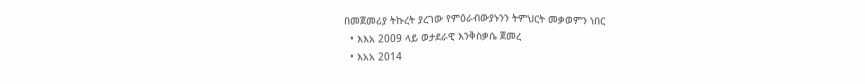በመጀመሪያ ትኩረት ያረገው የምዕራብውያኑንን ትምህርት መቃወምን ነበር
  • እእአ 2009 ላይ ወታደራዊ እንቅስቃሴ ጀመረ
  • እአአ 2014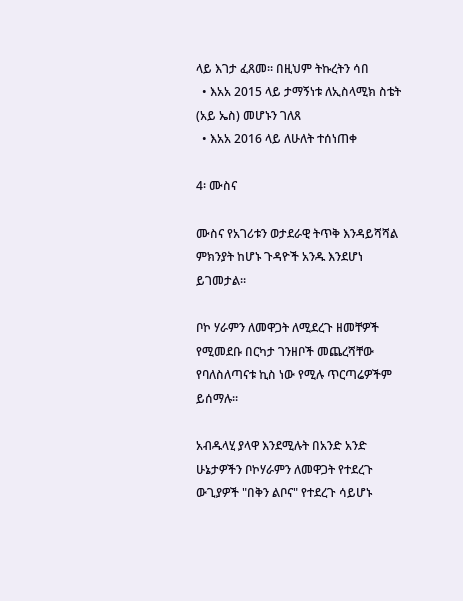ላይ እገታ ፈጸመ። በዚህም ትኩረትን ሳበ
  • እአአ 2015 ላይ ታማኝነቱ ለኢስላሚክ ስቴት (አይ ኤስ) መሆኑን ገለጸ
  • እአአ 2016 ላይ ለሁለት ተሰነጠቀ

4፡ ሙስና

ሙስና የአገሪቱን ወታደራዊ ትጥቅ እንዳይሻሻል ምክንያት ከሆኑ ጉዳዮች አንዱ እንደሆነ ይገመታል።

ቦኮ ሃራምን ለመዋጋት ለሚደረጉ ዘመቸዎች የሚመደቡ በርካታ ገንዘቦች መጨረሻቸው የባለስለጣናቱ ኪስ ነው የሚሉ ጥርጣሬዎችም ይሰማሉ።

አብዱላሂ ያላዋ እንደሚሉት በአንድ አንድ ሁኔታዎችን ቦኮሃራምን ለመዋጋት የተደረጉ ውጊያዎች "በቅን ልቦና" የተደረጉ ሳይሆኑ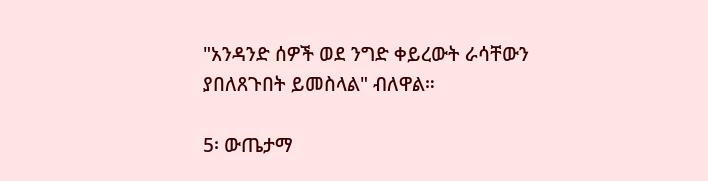"አንዳንድ ሰዎች ወደ ንግድ ቀይረውት ራሳቸውን ያበለጸጉበት ይመስላል" ብለዋል።

5፡ ውጤታማ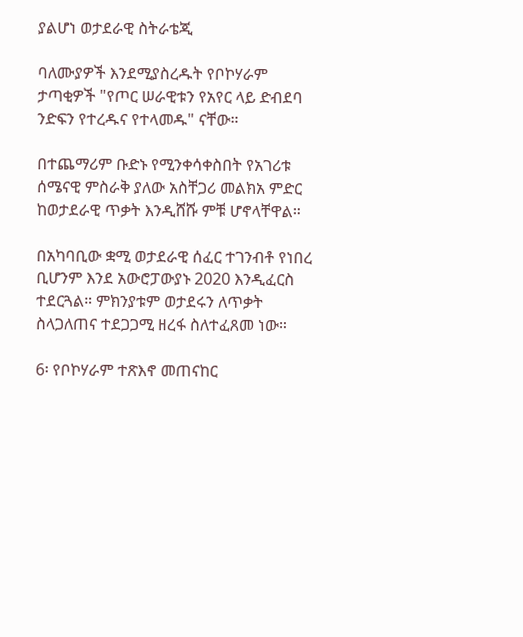ያልሆነ ወታደራዊ ስትራቴጂ

ባለሙያዎች እንደሚያስረዱት የቦኮሃራም ታጣቂዎች "የጦር ሠራዊቱን የአየር ላይ ድብደባ ንድፍን የተረዱና የተላመዱ" ናቸው።

በተጨማሪም ቡድኑ የሚንቀሳቀስበት የአገሪቱ ሰሜናዊ ምስራቅ ያለው አስቸጋሪ መልክአ ምድር ከወታደራዊ ጥቃት እንዲሸሹ ምቹ ሆኖላቸዋል።

በአካባቢው ቋሚ ወታደራዊ ሰፈር ተገንብቶ የነበረ ቢሆንም እንደ አውሮፓውያኑ 2020 እንዲፈርስ ተደርጓል። ምክንያቱም ወታደሩን ለጥቃት ስላጋለጠና ተደጋጋሚ ዘረፋ ስለተፈጸመ ነው።

6፡ የቦኮሃራም ተጽእኖ መጠናከር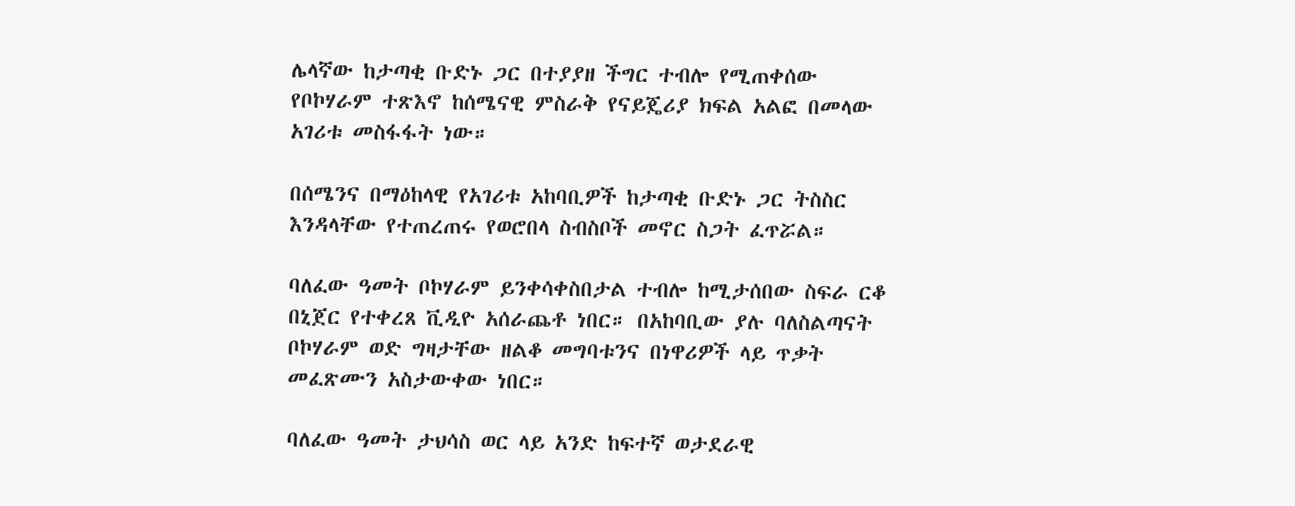ሌላኛው ከታጣቂ ቡድኑ ጋር በተያያዘ ችግር ተብሎ የሚጠቀሰው የቦኮሃራም ተጽእኖ ከሰሜናዊ ምስራቅ የናይጄሪያ ክፍል አልፎ በመላው አገሪቱ መስፋፋት ነው።

በሰሜንና በማዕከላዊ የአገሪቱ አከባቢዎች ከታጣቂ ቡድኑ ጋር ትስስር እንዳላቸው የተጠረጠሩ የወሮበላ ስብስቦች መኖር ስጋት ፈጥሯል።

ባለፈው ዓመት ቦኮሃራም ይንቀሳቀስበታል ተብሎ ከሚታሰበው ስፍራ ርቆ በኒጀር የተቀረጸ ቪዲዮ አሰራጨቶ ነበር። በአከባቢው ያሉ ባለስልጣናት ቦኮሃራም ወድ ግዛታቸው ዘልቆ መግባቱንና በነዋሪዎች ላይ ጥቃት መፈጽሙን አስታውቀው ነበር።

ባለፈው ዓመት ታህሳስ ወር ላይ አንድ ከፍተኛ ወታደራዊ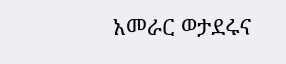አመራር ወታደሩና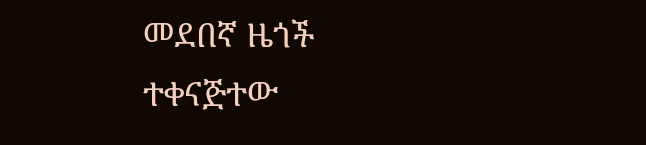መደበኛ ዜጎች ተቀናጅተው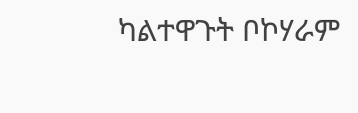ካልተዋጉት ቦኮሃራም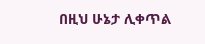በዚህ ሁኔታ ሊቀጥል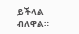ይችላል ብለዋል።